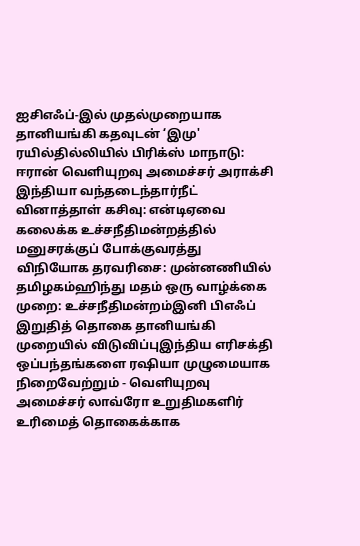ஐசிஎஃப்-இல் முதல்முறையாக தானியங்கி கதவுடன் ‘இமு' ரயில்தில்லியில் பிரிக்ஸ் மாநாடு: ஈரான் வெளியுறவு அமைச்சர் அராக்சி இந்தியா வந்தடைந்தார்நீட் வினாத்தாள் கசிவு: என்டிஏவை கலைக்க உச்சநீதிமன்றத்தில் மனுசரக்குப் போக்குவரத்து விநியோக தரவரிசை: முன்னணியில் தமிழகம்ஹிந்து மதம் ஒரு வாழ்க்கை முறை: உச்சநீதிமன்றம்இனி பிஎஃப் இறுதித் தொகை தானியங்கி முறையில் விடுவிப்புஇந்திய எரிசக்தி ஒப்பந்தங்களை ரஷியா முழுமையாக நிறைவேற்றும் - வெளியுறவு அமைச்சர் லாவ்ரோ உறுதிமகளிர் உரிமைத் தொகைக்காக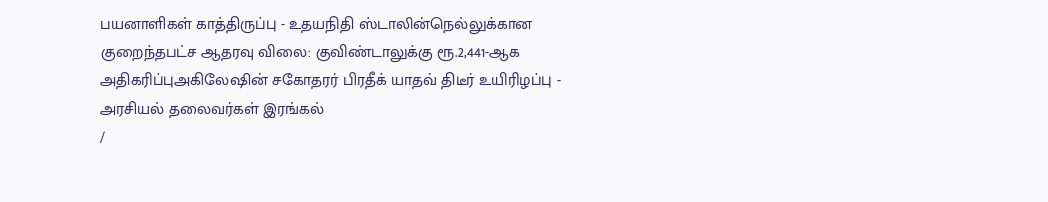பயனாளிகள் காத்திருப்பு - உதயநிதி ஸ்டாலின்நெல்லுக்கான குறைந்தபட்ச ஆதரவு விலை: குவிண்டாலுக்கு ரூ.2,441-ஆக அதிகரிப்புஅகிலேஷின் சகோதரர் பிரதீக் யாதவ் திடீர் உயிரிழப்பு - அரசியல் தலைவர்கள் இரங்கல்
/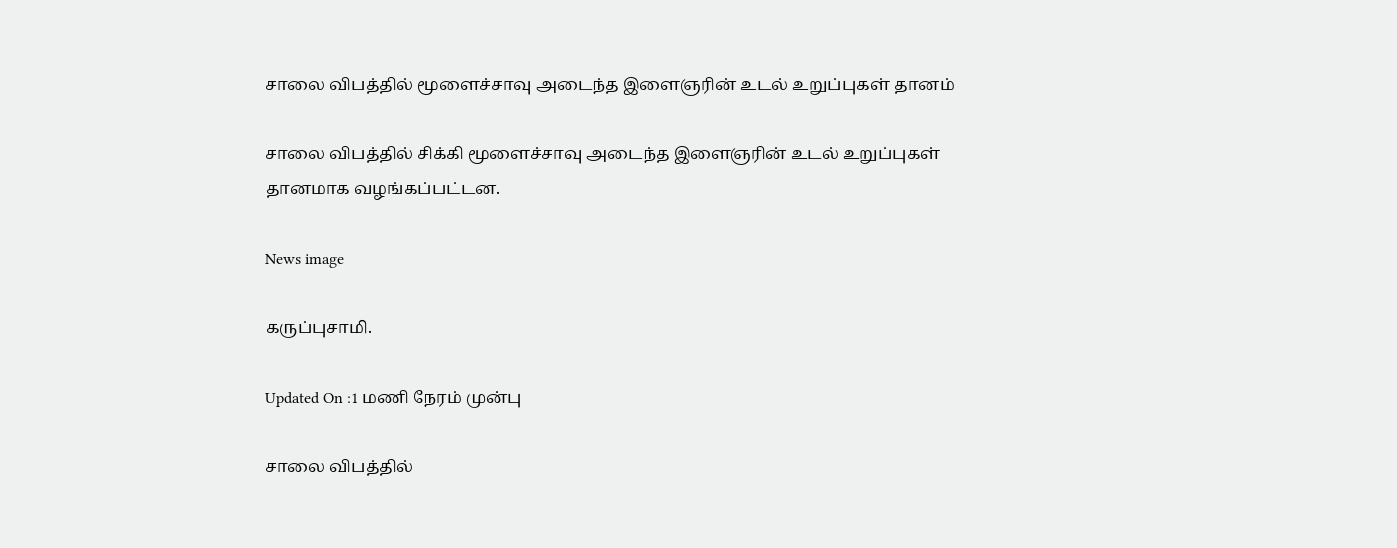சாலை விபத்தில் மூளைச்சாவு அடைந்த இளைஞரின் உடல் உறுப்புகள் தானம்

சாலை விபத்தில் சிக்கி மூளைச்சாவு அடைந்த இளைஞரின் உடல் உறுப்புகள் தானமாக வழங்கப்பட்டன.

News image

கருப்புசாமி.

Updated On :1 மணி நேரம் முன்பு

சாலை விபத்தில்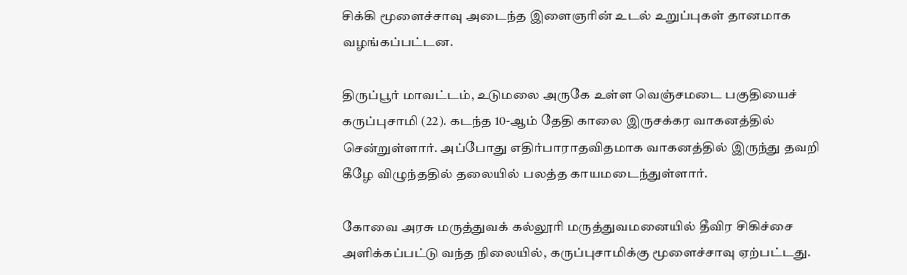சிக்கி மூளைச்சாவு அடைந்த இளைஞரின் உடல் உறுப்புகள் தானமாக வழங்கப்பட்டன.

திருப்பூர் மாவட்டம், உடுமலை அருகே உள்ள வெஞ்சமடை பகுதியைச் கருப்புசாமி (22). கடந்த 10-ஆம் தேதி காலை இருசக்கர வாகனத்தில் சென்றுள்ளார். அப்போது எதிர்பாராதவிதமாக வாகனத்தில் இருந்து தவறி கீழே விழுந்ததில் தலையில் பலத்த காயமடைந்துள்ளார்.

கோவை அரசு மருத்துவக் கல்லூரி மருத்துவமனையில் தீவிர சிகிச்சை அளிக்கப்பட்டு வந்த நிலையில், கருப்புசாமிக்கு மூளைச்சாவு ஏற்பட்டது.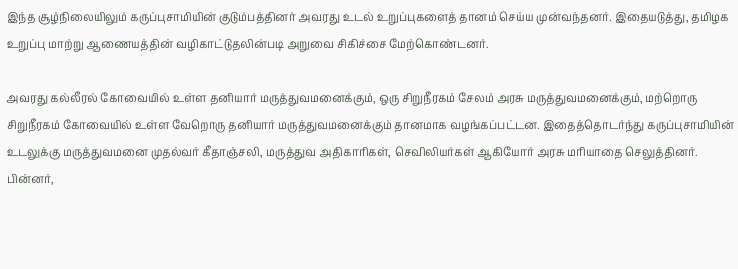இந்த சூழ்நிலையிலும் கருப்புசாமியின் குடும்பத்தினர் அவரது உடல் உறுப்புகளைத் தானம் செய்ய முன்வந்தனர். இதையடுத்து, தமிழக உறுப்பு மாற்று ஆணையத்தின் வழிகாட்டுதலின்படி அறுவை சிகிச்சை மேற்கொண்டனர்.

அவரது கல்லீரல் கோவையில் உள்ள தனியார் மருத்துவமனைக்கும், ஒரு சிறுநீரகம் சேலம் அரசு மருத்துவமனைக்கும், மற்றொரு சிறுநீரகம் கோவையில் உள்ள வேறொரு தனியார் மருத்துவமனைக்கும் தானமாக வழங்கப்பட்டன. இதைத்தொடர்ந்து கருப்புசாமியின் உடலுக்கு மருத்துவமனை முதல்வர் கீதாஞ்சலி, மருத்துவ அதிகாரிகள், செவிலியர்கள் ஆகியோர் அரசு மரியாதை செலுத்தினர். பின்னர்,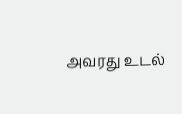அவரது உடல்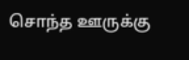சொந்த ஊருக்கு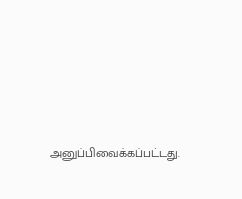அனுப்பிவைக்கப்பட்டது.